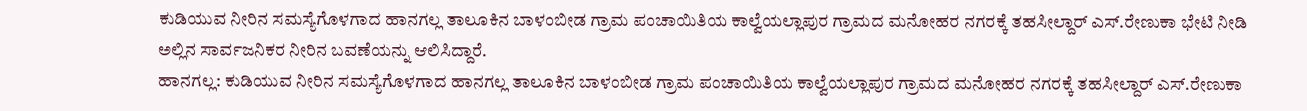ಕುಡಿಯುವ ನೀರಿನ ಸಮಸ್ಯೆಗೊಳಗಾದ ಹಾನಗಲ್ಲ ತಾಲೂಕಿನ ಬಾಳಂಬೀಡ ಗ್ರಾಮ ಪಂಚಾಯಿತಿಯ ಕಾಲ್ವೆಯಲ್ಲಾಪುರ ಗ್ರಾಮದ ಮನೋಹರ ನಗರಕ್ಕೆ ತಹಸೀಲ್ದಾರ್ ಎಸ್.ರೇಣುಕಾ ಭೇಟಿ ನೀಡಿ ಅಲ್ಲಿನ ಸಾರ್ವಜನಿಕರ ನೀರಿನ ಬವಣೆಯನ್ನು ಆಲಿಸಿದ್ದಾರೆ.
ಹಾನಗಲ್ಲ: ಕುಡಿಯುವ ನೀರಿನ ಸಮಸ್ಯೆಗೊಳಗಾದ ಹಾನಗಲ್ಲ ತಾಲೂಕಿನ ಬಾಳಂಬೀಡ ಗ್ರಾಮ ಪಂಚಾಯಿತಿಯ ಕಾಲ್ವೆಯಲ್ಲಾಪುರ ಗ್ರಾಮದ ಮನೋಹರ ನಗರಕ್ಕೆ ತಹಸೀಲ್ದಾರ್ ಎಸ್.ರೇಣುಕಾ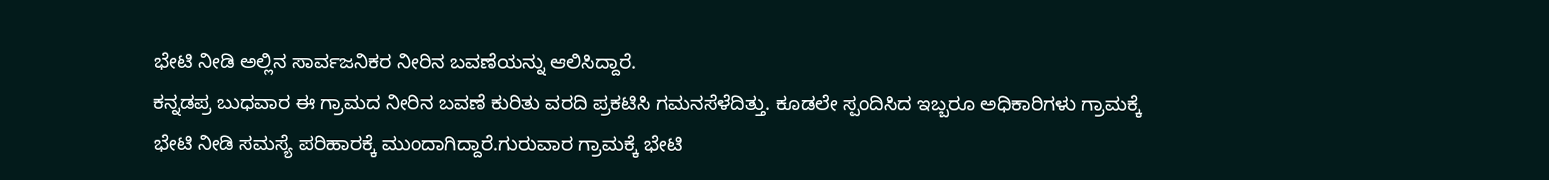ಭೇಟಿ ನೀಡಿ ಅಲ್ಲಿನ ಸಾರ್ವಜನಿಕರ ನೀರಿನ ಬವಣೆಯನ್ನು ಆಲಿಸಿದ್ದಾರೆ.
ಕನ್ನಡಪ್ರ ಬುಧವಾರ ಈ ಗ್ರಾಮದ ನೀರಿನ ಬವಣೆ ಕುರಿತು ವರದಿ ಪ್ರಕಟಿಸಿ ಗಮನಸೆಳೆದಿತ್ತು. ಕೂಡಲೇ ಸ್ಪಂದಿಸಿದ ಇಬ್ಬರೂ ಅಧಿಕಾರಿಗಳು ಗ್ರಾಮಕ್ಕೆ ಭೇಟಿ ನೀಡಿ ಸಮಸ್ಯೆ ಪರಿಹಾರಕ್ಕೆ ಮುಂದಾಗಿದ್ದಾರೆ.ಗುರುವಾರ ಗ್ರಾಮಕ್ಕೆ ಭೇಟಿ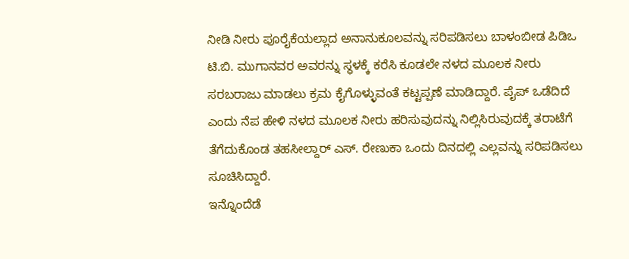ನೀಡಿ ನೀರು ಪೂರೈಕೆಯಲ್ಲಾದ ಅನಾನುಕೂಲವನ್ನು ಸರಿಪಡಿಸಲು ಬಾಳಂಬೀಡ ಪಿಡಿಒ ಟಿ.ಬಿ. ಮುಗಾನವರ ಅವರನ್ನು ಸ್ಥಳಕ್ಕೆ ಕರೆಸಿ ಕೂಡಲೇ ನಳದ ಮೂಲಕ ನೀರು ಸರಬರಾಜು ಮಾಡಲು ಕ್ರಮ ಕೈಗೊಳ್ಳುವಂತೆ ಕಟ್ಟಪ್ಪಣೆ ಮಾಡಿದ್ದಾರೆ. ಪೈಪ್ ಒಡೆದಿದೆ ಎಂದು ನೆಪ ಹೇಳಿ ನಳದ ಮೂಲಕ ನೀರು ಹರಿಸುವುದನ್ನು ನಿಲ್ಲಿಸಿರುವುದಕ್ಕೆ ತರಾಟೆಗೆ ತೆಗೆದುಕೊಂಡ ತಹಸೀಲ್ದಾರ್ ಎಸ್. ರೇಣುಕಾ ಒಂದು ದಿನದಲ್ಲಿ ಎಲ್ಲವನ್ನು ಸರಿಪಡಿಸಲು ಸೂಚಿಸಿದ್ದಾರೆ.
ಇನ್ನೊಂದೆಡೆ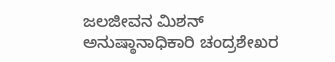ಜಲಜೀವನ ಮಿಶನ್ ಅನುಷ್ಠಾನಾಧಿಕಾರಿ ಚಂದ್ರಶೇಖರ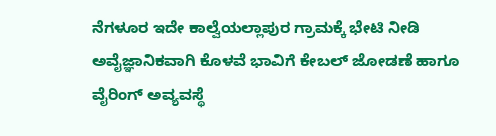ನೆಗಳೂರ ಇದೇ ಕಾಲ್ವೆಯಲ್ಲಾಪುರ ಗ್ರಾಮಕ್ಕೆ ಭೇಟಿ ನೀಡಿ ಅವೈಜ್ಞಾನಿಕವಾಗಿ ಕೊಳವೆ ಭಾವಿಗೆ ಕೇಬಲ್ ಜೋಡಣೆ ಹಾಗೂ ವೈರಿಂಗ್ ಅವ್ಯವಸ್ಥೆ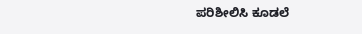ಪರಿಶೀಲಿಸಿ ಕೂಡಲೆ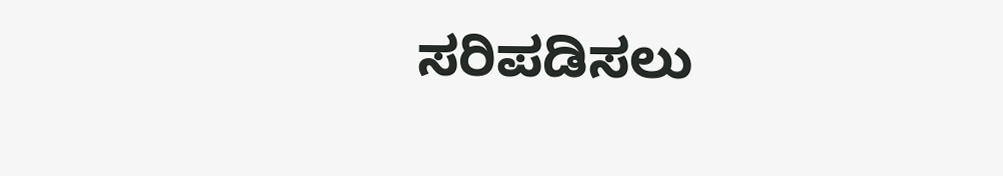ಸರಿಪಡಿಸಲು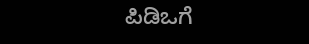ಪಿಡಿಒಗೆ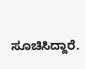ಸೂಚಿಸಿದ್ದಾರೆ.